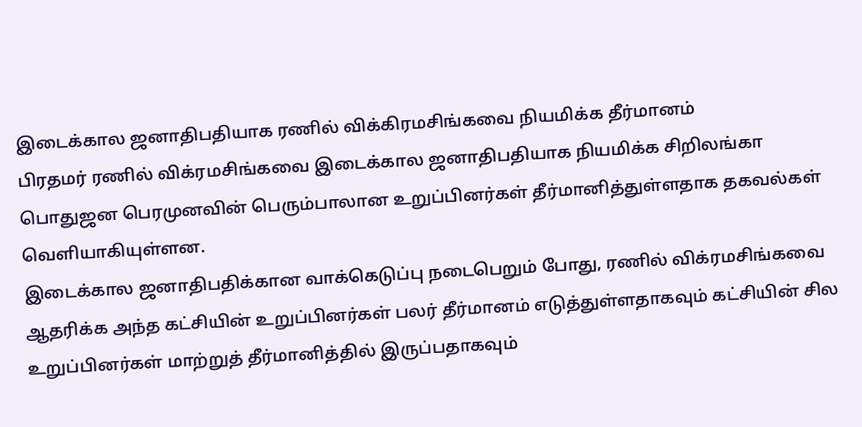இடைக்கால ஜனாதிபதியாக ரணில் விக்கிரமசிங்கவை நியமிக்க தீர்மானம்
பிரதமர் ரணில் விக்ரமசிங்கவை இடைக்கால ஜனாதிபதியாக நியமிக்க சிறிலங்கா பொதுஜன பெரமுனவின் பெரும்பாலான உறுப்பினர்கள் தீர்மானித்துள்ளதாக தகவல்கள் வெளியாகியுள்ளன.
இடைக்கால ஜனாதிபதிக்கான வாக்கெடுப்பு நடைபெறும் போது, ரணில் விக்ரமசிங்கவை ஆதரிக்க அந்த கட்சியின் உறுப்பினர்கள் பலர் தீர்மானம் எடுத்துள்ளதாகவும் கட்சியின் சில உறுப்பினர்கள் மாற்றுத் தீர்மானித்தில் இருப்பதாகவும்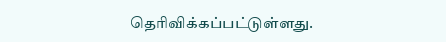தெரிவிக்கப்பட்டுள்ளது.